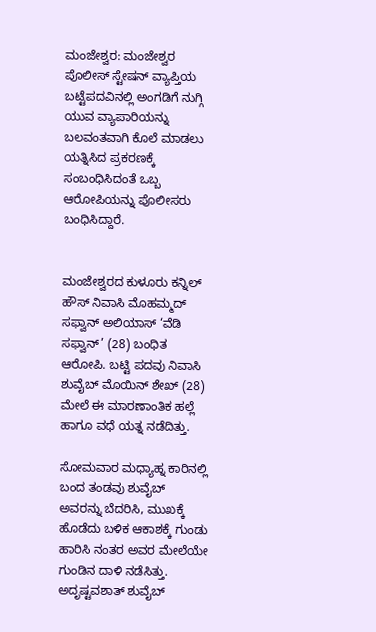ಮಂಜೇಶ್ವರ: ಮಂಜೇಶ್ವರ ಪೊಲೀಸ್ ಸ್ಟೇಷನ್ ವ್ಯಾಪ್ತಿಯ ಬಟ್ಟೆಪದವಿನಲ್ಲಿ ಅಂಗಡಿಗೆ ನುಗ್ಗಿ ಯುವ ವ್ಯಾಪಾರಿಯನ್ನು ಬಲವಂತವಾಗಿ ಕೊಲೆ ಮಾಡಲು ಯತ್ನಿಸಿದ ಪ್ರಕರಣಕ್ಕೆ ಸಂಬಂಧಿಸಿದಂತೆ ಒಬ್ಬ ಆರೋಪಿಯನ್ನು ಪೊಲೀಸರು ಬಂಧಿಸಿದ್ದಾರೆ.


ಮಂಜೇಶ್ವರದ ಕುಳೂರು ಕನ್ನಿಲ್ ಹೌಸ್ ನಿವಾಸಿ ಮೊಹಮ್ಮದ್ ಸಫ್ವಾನ್ ಅಲಿಯಾಸ್ ‘ವೆಡಿ ಸಫ್ವಾನ್’ (28) ಬಂಧಿತ ಆರೋಪಿ. ಬಟ್ಟಿ ಪದವು ನಿವಾಸಿ ಶುವೈಬ್ ಮೊಯಿನ್ ಶೇಖ್ (28) ಮೇಲೆ ಈ ಮಾರಣಾಂತಿಕ ಹಲ್ಲೆ ಹಾಗೂ ವಧೆ ಯತ್ನ ನಡೆದಿತ್ತು.

ಸೋಮವಾರ ಮಧ್ಯಾಹ್ನ ಕಾರಿನಲ್ಲಿ ಬಂದ ತಂಡವು ಶುವೈಬ್ ಅವರನ್ನು ಬೆದರಿಸಿ, ಮುಖಕ್ಕೆ ಹೊಡೆದು ಬಳಿಕ ಆಕಾಶಕ್ಕೆ ಗುಂಡು ಹಾರಿಸಿ ನಂತರ ಅವರ ಮೇಲೆಯೇ ಗುಂಡಿನ ದಾಳಿ ನಡೆಸಿತ್ತು.
ಅದೃಷ್ಟವಶಾತ್ ಶುವೈಬ್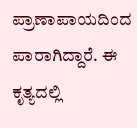ಪ್ರಾಣಾಪಾಯದಿಂದ ಪಾರಾಗಿದ್ದಾರೆ. ಈ ಕೃತ್ಯದಲ್ಲಿ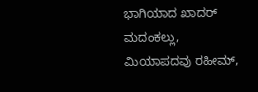ಭಾಗಿಯಾದ ಖಾದರ್ ಮದಂಕಲ್ಲು, ಮಿಯಾಪದವು ರಹೀಮ್,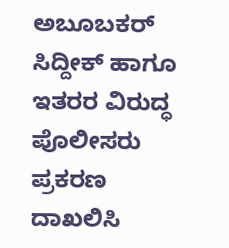ಅಬೂಬಕರ್ ಸಿದ್ದೀಕ್ ಹಾಗೂ ಇತರರ ವಿರುದ್ಧ ಪೊಲೀಸರು ಪ್ರಕರಣ ದಾಖಲಿಸಿ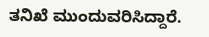ತನಿಖೆ ಮುಂದುವರಿಸಿದ್ದಾರೆ.